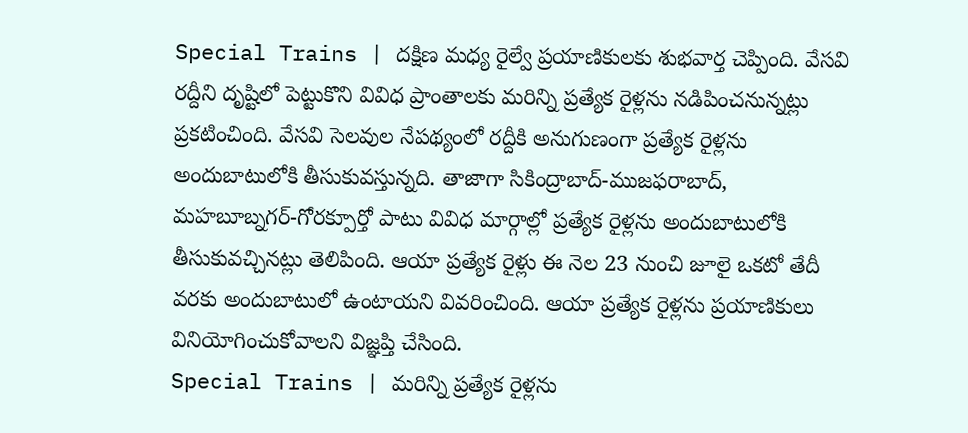Special Trains | దక్షిణ మధ్య రైల్వే ప్రయాణికులకు శుభవార్త చెప్పింది. వేసవి రద్దీని దృష్టిలో పెట్టుకొని వివిధ ప్రాంతాలకు మరిన్ని ప్రత్యేక రైళ్లను నడిపించనున్నట్లు ప్రకటించింది. వేసవి సెలవుల నేపథ్యంలో రద్దీకి అనుగుణంగా ప్రత్యేక రైళ్లను అందుబాటులోకి తీసుకువస్తున్నది. తాజాగా సికింద్రాబాద్-ముజఫరాబాద్, మహబూబ్నగర్-గోరక్పూర్తో పాటు వివిధ మార్గాల్లో ప్రత్యేక రైళ్లను అందుబాటులోకి తీసుకువచ్చినట్లు తెలిపింది. ఆయా ప్రత్యేక రైళ్లు ఈ నెల 23 నుంచి జూలై ఒకటో తేదీ వరకు అందుబాటులో ఉంటాయని వివరించింది. ఆయా ప్రత్యేక రైళ్లను ప్రయాణికులు వినియోగించుకోవాలని విజ్ఞప్తి చేసింది.
Special Trains | మరిన్ని ప్రత్యేక రైళ్లను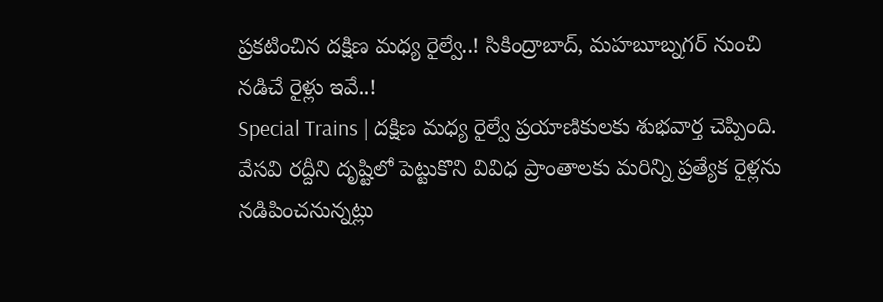ప్రకటించిన దక్షిణ మధ్య రైల్వే..! సికింద్రాబాద్, మహబూబ్నగర్ నుంచి నడిచే రైళ్లు ఇవే..!
Special Trains | దక్షిణ మధ్య రైల్వే ప్రయాణికులకు శుభవార్త చెప్పింది. వేసవి రద్దీని దృష్టిలో పెట్టుకొని వివిధ ప్రాంతాలకు మరిన్ని ప్రత్యేక రైళ్లను నడిపించనున్నట్లు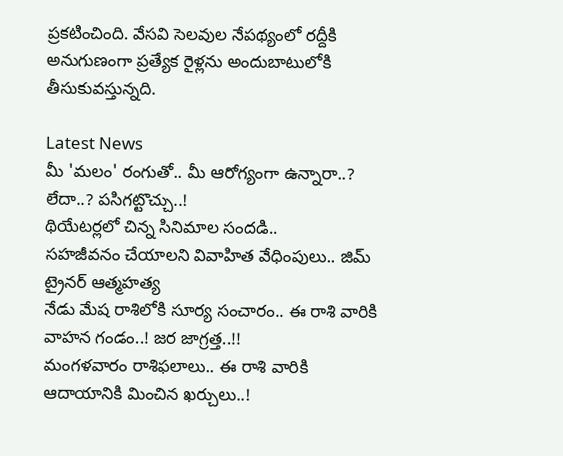ప్రకటించింది. వేసవి సెలవుల నేపథ్యంలో రద్దీకి అనుగుణంగా ప్రత్యేక రైళ్లను అందుబాటులోకి తీసుకువస్తున్నది.

Latest News
మీ 'మలం' రంగుతో.. మీ ఆరోగ్యంగా ఉన్నారా..? లేదా..? పసిగట్టొచ్చు..!
థియేటర్లలో చిన్న సినిమాల సందడి..
సహజీవనం చేయాలని వివాహిత వేధింపులు.. జిమ్ ట్రైనర్ ఆత్మహత్య
నేడు మేష రాశిలోకి సూర్య సంచారం.. ఈ రాశి వారికి వాహన గండం..! జర జాగ్రత్త..!!
మంగళవారం రాశిఫలాలు.. ఈ రాశి వారికి ఆదాయానికి మించిన ఖర్చులు..!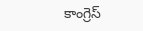కాంగ్రెస్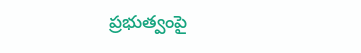ప్రభుత్వంపై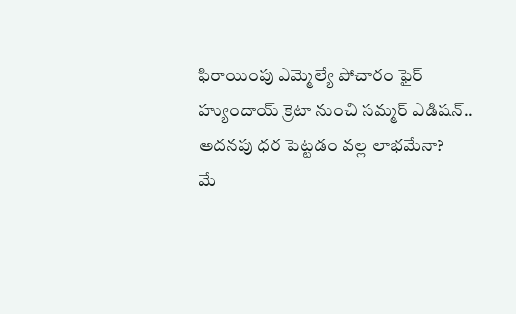ఫిరాయింపు ఎమ్మెల్యే పోచారం ఫైర్
హ్యుందాయ్ క్రెటా నుంచి సమ్మర్ ఎడిషన్.. అదనపు ధర పెట్టడం వల్ల లాభమేనా?
మే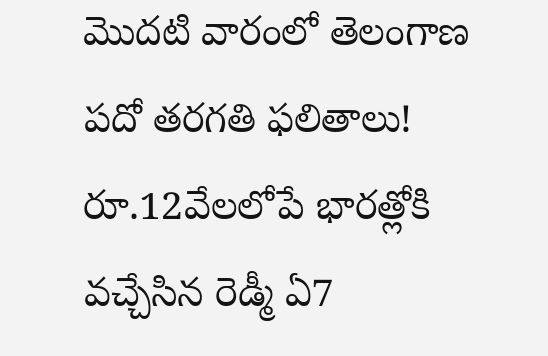మొదటి వారంలో తెలంగాణ పదో తరగతి ఫలితాలు!
రూ.12వేలలోపే భారత్లోకి వచ్చేసిన రెడ్మీ ఏ7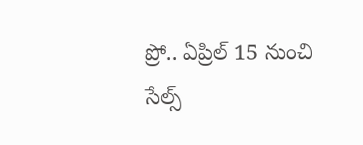ప్రో.. ఏప్రిల్ 15 నుంచి సేల్స్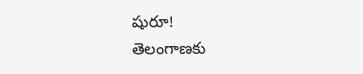షురూ!
తెలంగాణకు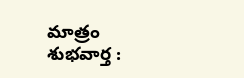మాత్రం శుభవార్త :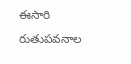ఈసారి రుతుపవనాల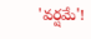'వర్షమే'!